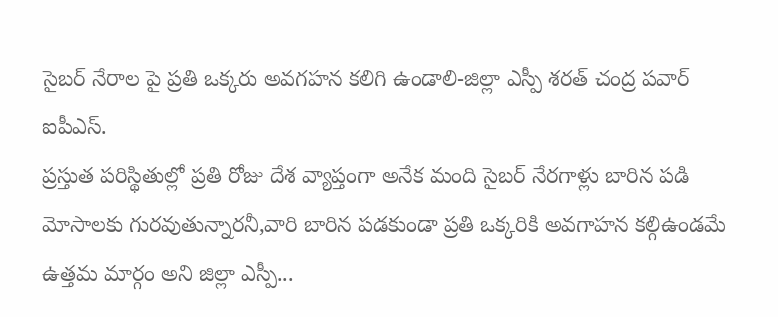సైబర్ నేరాల పై ప్రతి ఒక్కరు అవగహన కలిగి ఉండాలి-జిల్లా ఎస్పీ శరత్ చంద్ర పవార్ ఐపీఎస్.
ప్రస్తుత పరిస్థితుల్లో ప్రతి రోజు దేశ వ్యాప్తంగా అనేక మంది సైబర్ నేరగాళ్లు బారిన పడి మోసాలకు గురవుతున్నారనీ,వారి బారిన పడకుండా ప్రతి ఒక్కరికి అవగాహన కల్గిఉండమే ఉత్తమ మార్గం అని జిల్లా ఎస్పీ...